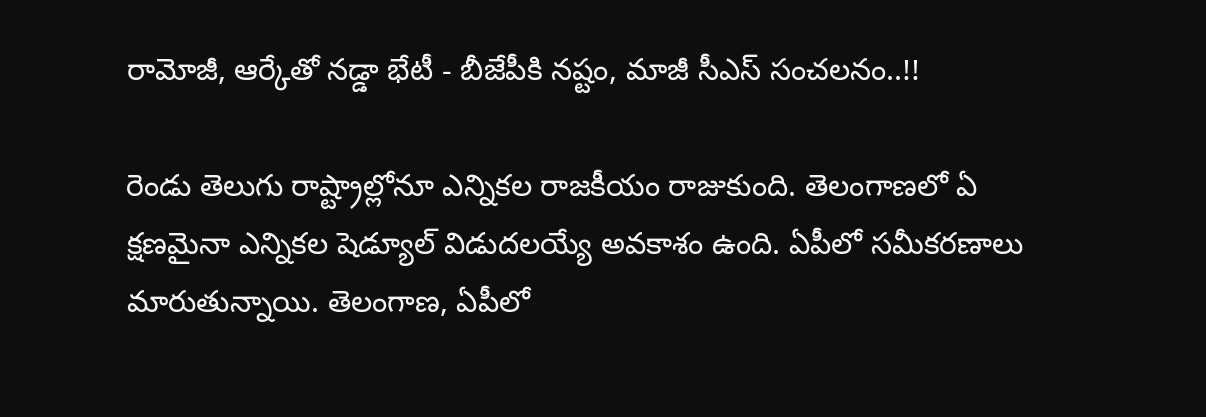రామోజీ, ఆర్కేతో నడ్డా భేటీ - బీజేపీకి నష్టం, మాజీ సీఎస్ సంచలనం..!!

రెండు తెలుగు రాష్ట్రాల్లోనూ ఎన్నికల రాజకీయం రాజుకుంది. తెలంగాణలో ఏ క్షణమైనా ఎన్నికల షెడ్యూల్ విడుదలయ్యే అవకాశం ఉంది. ఏపీలో సమీకరణాలు మారుతున్నాయి. తెలంగాణ, ఏపీలో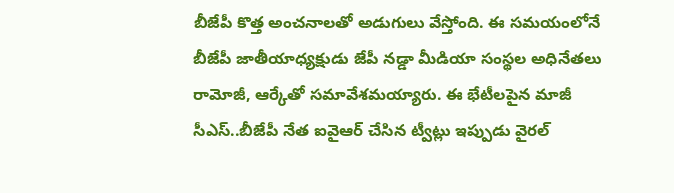బీజేపీ కొత్త అంచనాలతో అడుగులు వేస్తోంది. ఈ సమయంలోనే బీజేపీ జాతీయాధ్యక్షుడు జేపీ నడ్డా మీడియా సంస్థల అధినేతలు రామోజీ, ఆర్కేతో సమావేశమయ్యారు. ఈ భేటీలపైన మాజీ సీఎస్..బీజేపీ నేత ఐవైఆర్ చేసిన ట్వీట్లు ఇప్పుడు వైరల్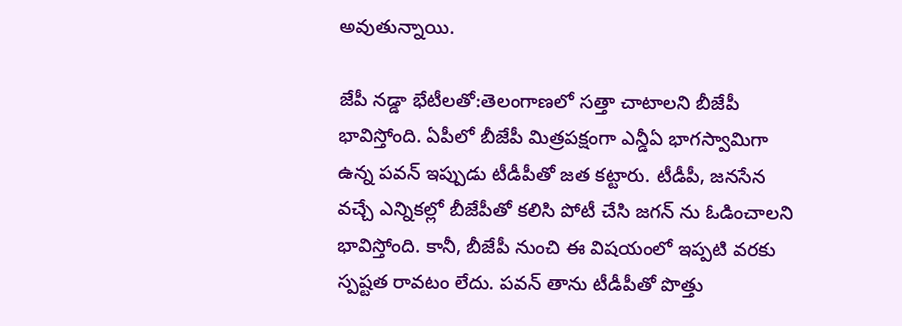అవుతున్నాయి.

జేపీ నడ్డా భేటీలతో:తెలంగాణలో సత్తా చాటాలని బీజేపీ భావిస్తోంది. ఏపీలో బీజేపీ మిత్రపక్షంగా ఎన్డీఏ భాగస్వామిగా ఉన్న పవన్ ఇప్పుడు టీడీపీతో జత కట్టారు. టీడీపీ, జనసేన వచ్చే ఎన్నికల్లో బీజేపీతో కలిసి పోటీ చేసి జగన్ ను ఓడించాలని భావిస్తోంది. కానీ, బీజేపీ నుంచి ఈ విషయంలో ఇప్పటి వరకు స్పష్టత రావటం లేదు. పవన్ తాను టీడీపీతో పొత్తు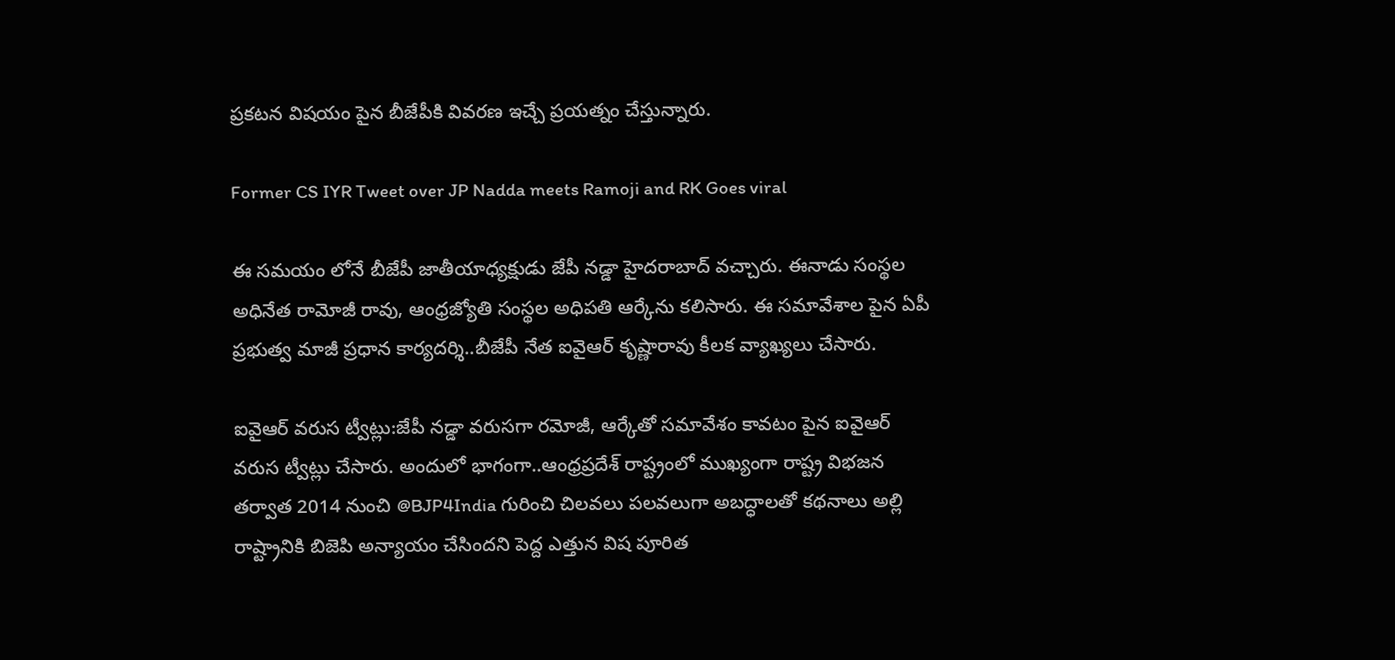ప్రకటన విషయం పైన బీజేపీకి వివరణ ఇచ్చే ప్రయత్నం చేస్తున్నారు.

Former CS IYR Tweet over JP Nadda meets Ramoji and RK Goes viral

ఈ సమయం లోనే బీజేపీ జాతీయాధ్యక్షుడు జేపీ నడ్డా హైదరాబాద్ వచ్చారు. ఈనాడు సంస్థల అధినేత రామోజీ రావు, ఆంధ్రజ్యోతి సంస్థల అధిపతి ఆర్కేను కలిసారు. ఈ సమావేశాల పైన ఏపీ ప్రభుత్వ మాజీ ప్రధాన కార్యదర్శి..బీజేపీ నేత ఐవైఆర్‌ కృష్ణారావు కీలక వ్యాఖ్యలు చేసారు.

ఐవైఆర్ వరుస ట్వీట్లు:జేపీ నడ్డా వరుసగా రమోజీ, ఆర్కేతో సమావేశం కావటం పైన ఐవైఆర్ వరుస ట్వీట్లు చేసారు. అందులో భాగంగా..ఆంధ్రప్రదేశ్ రాష్ట్రంలో ముఖ్యంగా రాష్ట్ర విభజన తర్వాత 2014 నుంచి @BJP4India గురించి చిలవలు పలవలుగా అబద్ధాలతో కథనాలు అల్లి రాష్ట్రానికి బిజెపి అన్యాయం చేసిందని పెద్ద ఎత్తున విష పూరిత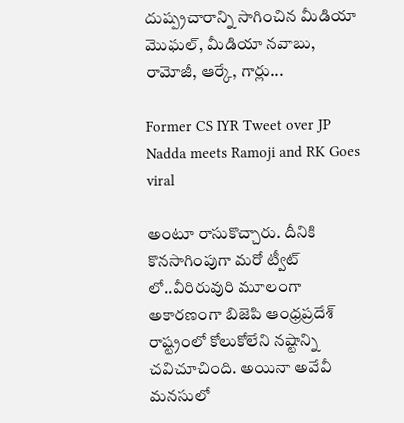దుష్ప్రచారాన్ని సాగించిన మీడియా మొఘల్, మీడియా నవాబు, రామోజీ, ఆర్కే, గార్లు...

Former CS IYR Tweet over JP Nadda meets Ramoji and RK Goes viral

అంటూ రాసుకొచ్చారు. దీనికి కొనసాగింపుగా మరో ట్వీట్ లో..వీరిరువురి మూలంగా అకారణంగా బిజెపి ఆంధ్రప్రదేశ్ రాష్ట్రంలో కోలుకోలేని నష్టాన్ని చవిచూచింది. అయినా అవేవీ మనసులో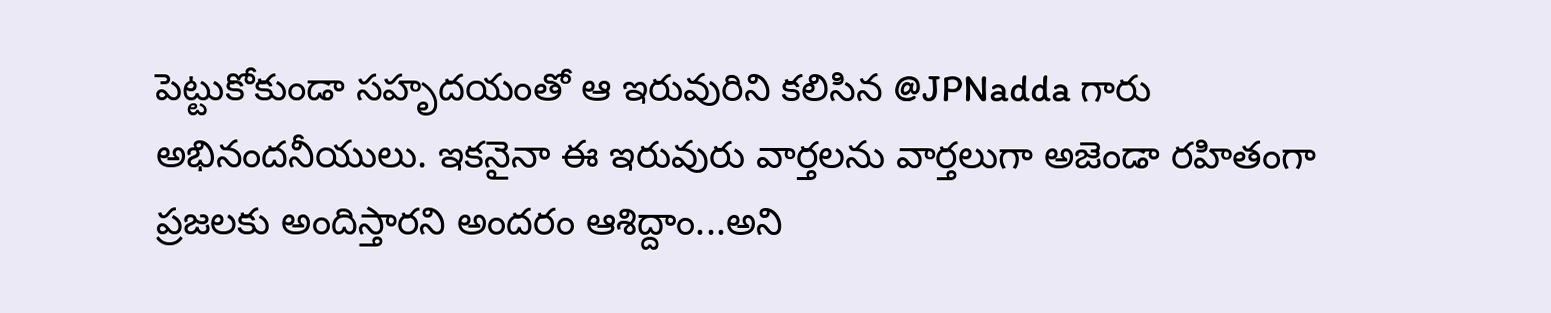పెట్టుకోకుండా సహృదయంతో ఆ ఇరువురిని కలిసిన @JPNadda గారు అభినందనీయులు. ఇకనైనా ఈ ఇరువురు వార్తలను వార్తలుగా అజెండా రహితంగా ప్రజలకు అందిస్తారని అందరం ఆశిద్దాం...అని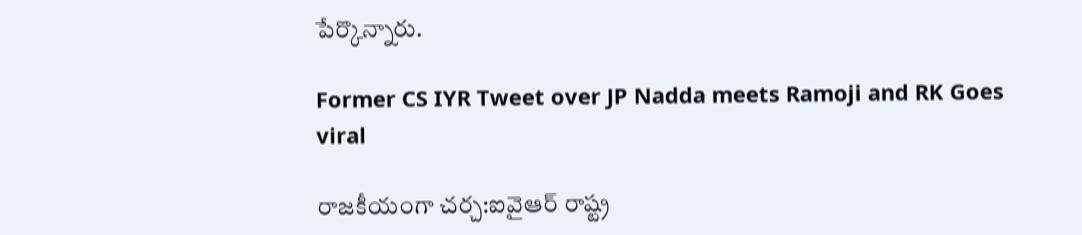పేర్కొన్నారు.

Former CS IYR Tweet over JP Nadda meets Ramoji and RK Goes viral

రాజకీయంగా చర్చ:ఐవైఆర్ రాష్ట్ర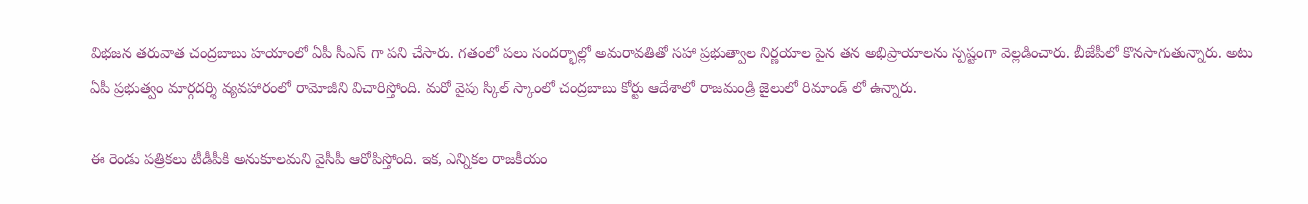విభజన తరువాత చంద్రబాబు హయాంలో ఏపీ సీఎస్ గా పని చేసారు. గతంలో పలు సందర్భాల్లో అమరావతితో సహా ప్రభుత్వాల నిర్ణయాల పైన తన అభిప్రాయాలను స్పష్టంగా వెల్లడించారు. బీజేపీలో కొనసాగుతున్నారు. అటు ఏపీ ప్రభుత్వం మార్గదర్శి వ్యవహారంలో రామోజీని విచారిస్తోంది. మరో వైపు స్కిల్ స్కాంలో చంద్రబాబు కోర్టు ఆదేశాలో రాజమండ్రి జైలులో రిమాండ్ లో ఉన్నారు.

ఈ రెండు పత్రికలు టీడీపీకి అనుకూలమని వైసీపీ ఆరోపిస్తోంది. ఇక, ఎన్నికల రాజకీయం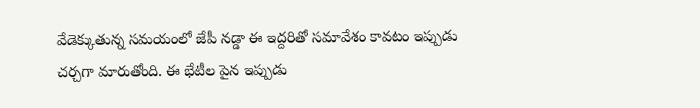వేడెక్కుతున్న సమయంలో జేపీ నడ్డా ఈ ఇద్దరితో సమావేశం కావటం ఇప్పుడు చర్చగా మారుతోంది. ఈ భేటీల పైన ఇప్పుడు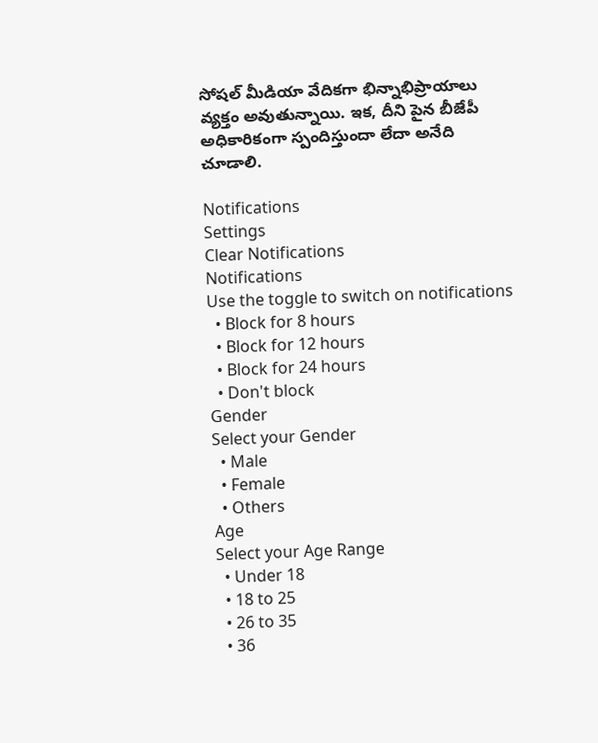సోషల్ మీడియా వేదికగా భిన్నాభిప్రాయాలు వ్యక్తం అవుతున్నాయి. ఇక, దీని పైన బీజేపీ అధికారికంగా స్పందిస్తుందా లేదా అనేది చూడాలి.

Notifications
Settings
Clear Notifications
Notifications
Use the toggle to switch on notifications
  • Block for 8 hours
  • Block for 12 hours
  • Block for 24 hours
  • Don't block
Gender
Select your Gender
  • Male
  • Female
  • Others
Age
Select your Age Range
  • Under 18
  • 18 to 25
  • 26 to 35
  • 36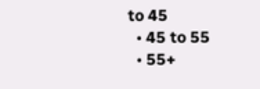to 45
  • 45 to 55
  • 55+